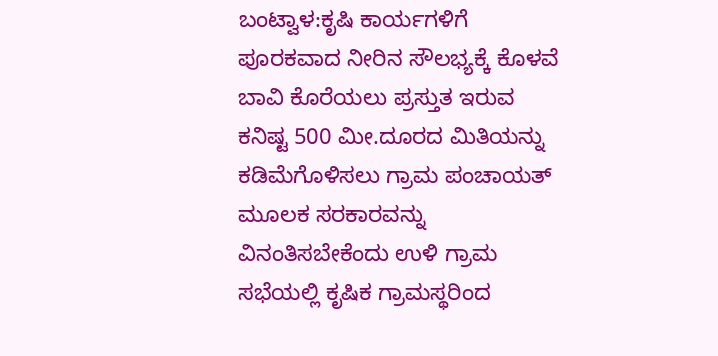ಬಂಟ್ವಾಳ:ಕೃಷಿ ಕಾರ್ಯಗಳಿಗೆ ಪೂರಕವಾದ ನೀರಿನ ಸೌಲಭ್ಯಕ್ಕೆ ಕೊಳವೆ ಬಾವಿ ಕೊರೆಯಲು ಪ್ರಸ್ತುತ ಇರುವ ಕನಿಷ್ಟ 500 ಮೀ.ದೂರದ ಮಿತಿಯನ್ನು ಕಡಿಮೆಗೊಳಿಸಲು ಗ್ರಾಮ ಪಂಚಾಯತ್ ಮೂಲಕ ಸರಕಾರವನ್ನು ವಿನಂತಿಸಬೇಕೆಂದು ಉಳಿ ಗ್ರಾಮ ಸಭೆಯಲ್ಲಿ ಕೃಷಿಕ ಗ್ರಾಮಸ್ಥರಿಂದ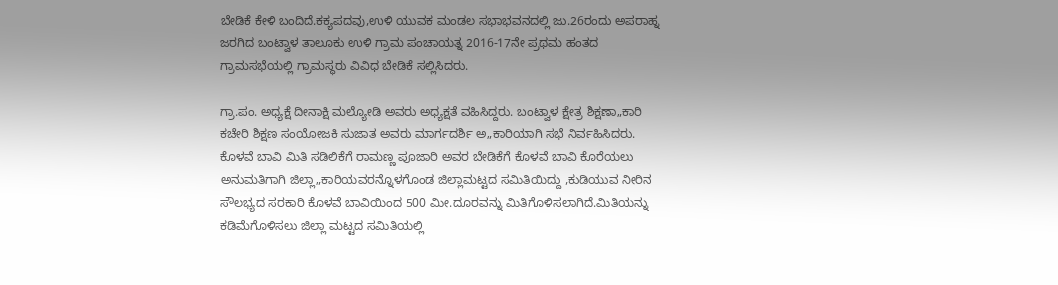ಬೇಡಿಕೆ ಕೇಳಿ ಬಂದಿದೆ.ಕಕ್ಯಪದವು,ಉಳಿ ಯುವಕ ಮಂಡಲ ಸಭಾಭವನದಲ್ಲಿ ಜು.26ರಂದು ಅಪರಾಹ್ನ ಜರಗಿದ ಬಂಟ್ವಾಳ ತಾಲೂಕು ಉಳಿ ಗ್ರಾಮ ಪಂಚಾಯತ್ನ 2016-17ನೇ ಪ್ರಥಮ ಹಂತದ ಗ್ರಾಮಸಭೆಯಲ್ಲಿ ಗ್ರಾಮಸ್ಥರು ವಿವಿಧ ಬೇಡಿಕೆ ಸಲ್ಲಿಸಿದರು.

ಗ್ರಾ.ಪಂ. ಅಧ್ಯಕ್ಷೆ ದೀನಾಕ್ಷಿ ಮಲ್ಯೋಡಿ ಅವರು ಅಧ್ಯಕ್ಷತೆ ವಹಿಸಿದ್ದರು. ಬಂಟ್ವಾಳ ಕ್ಷೇತ್ರ ಶಿಕ್ಷಣಾ„ಕಾರಿ ಕಚೇರಿ ಶಿಕ್ಷಣ ಸಂಯೋಜಕಿ ಸುಜಾತ ಅವರು ಮಾರ್ಗದರ್ಶಿ ಅ„ಕಾರಿಯಾಗಿ ಸಭೆ ನಿರ್ವಹಿಸಿದರು.
ಕೊಳವೆ ಬಾವಿ ಮಿತಿ ಸಡಿಲಿಕೆಗೆ ರಾಮಣ್ಣ ಪೂಜಾರಿ ಅವರ ಬೇಡಿಕೆಗೆ ಕೊಳವೆ ಬಾವಿ ಕೊರೆಯಲು ಅನುಮತಿಗಾಗಿ ಜಿಲ್ಲಾ„ಕಾರಿಯವರನ್ನೊಳಗೊಂಡ ಜಿಲ್ಲಾಮಟ್ಟದ ಸಮಿತಿಯಿದ್ದು ,ಕುಡಿಯುವ ನೀರಿನ ಸೌಲಭ್ಯದ ಸರಕಾರಿ ಕೊಳವೆ ಬಾವಿಯಿಂದ 500 ಮೀ.ದೂರವನ್ನು ಮಿತಿಗೊಳಿಸಲಾಗಿದೆ.ಮಿತಿಯನ್ನು ಕಡಿಮೆಗೊಳಿಸಲು ಜಿಲ್ಲಾ ಮಟ್ಟದ ಸಮಿತಿಯಲ್ಲಿ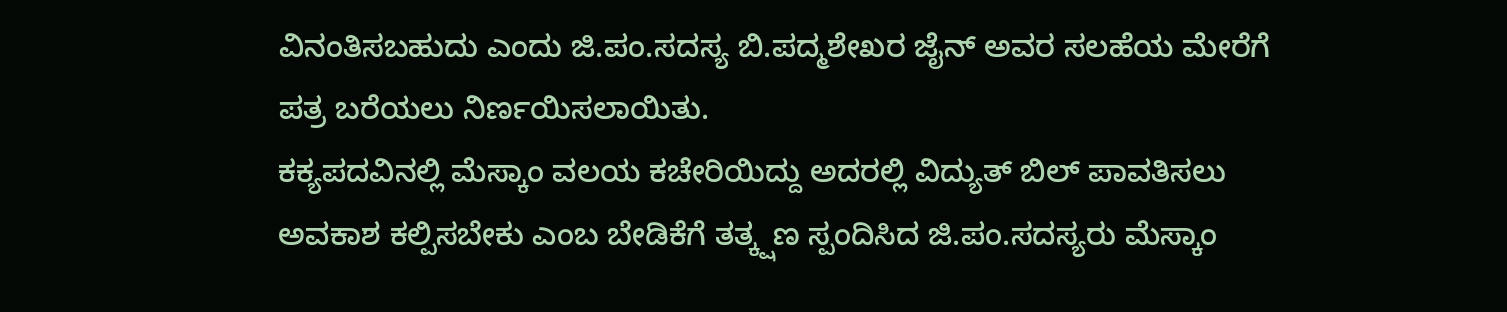ವಿನಂತಿಸಬಹುದು ಎಂದು ಜಿ.ಪಂ.ಸದಸ್ಯ ಬಿ.ಪದ್ಮಶೇಖರ ಜೈನ್ ಅವರ ಸಲಹೆಯ ಮೇರೆಗೆ ಪತ್ರ ಬರೆಯಲು ನಿರ್ಣಯಿಸಲಾಯಿತು.
ಕಕ್ಯಪದವಿನಲ್ಲಿ ಮೆಸ್ಕಾಂ ವಲಯ ಕಚೇರಿಯಿದ್ದು ಅದರಲ್ಲಿ ವಿದ್ಯುತ್ ಬಿಲ್ ಪಾವತಿಸಲು ಅವಕಾಶ ಕಲ್ಪಿಸಬೇಕು ಎಂಬ ಬೇಡಿಕೆಗೆ ತತ್ಕ್ಷಣ ಸ್ಪಂದಿಸಿದ ಜಿ.ಪಂ.ಸದಸ್ಯರು ಮೆಸ್ಕಾಂ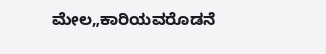ಮೇಲ„ಕಾರಿಯವರೊಡನೆ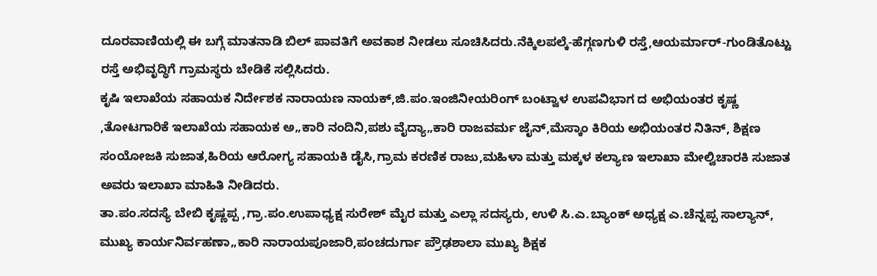ದೂರವಾಣಿಯಲ್ಲಿ ಈ ಬಗ್ಗೆ ಮಾತನಾಡಿ ಬಿಲ್ ಪಾವತಿಗೆ ಅವಕಾಶ ನೀಡಲು ಸೂಚಿಸಿದರು.ನೆಕ್ಕಿಲಪಲ್ಕೆ-ಹೆಗ್ಗಣಗುಳಿ ರಸ್ತೆ,ಆಯರ್ಮಾರ್-ಗುಂಡಿತೊಟ್ಟು ರಸ್ತೆ ಅಭಿವೃದ್ಧಿಗೆ ಗ್ರಾಮಸ್ಥರು ಬೇಡಿಕೆ ಸಲ್ಲಿಸಿದರು.
ಕೃಷಿ ಇಲಾಖೆಯ ಸಹಾಯಕ ನಿರ್ದೇಶಕ ನಾರಾಯಣ ನಾಯಕ್,ಜಿ.ಪಂ.ಇಂಜಿನೀಯರಿಂಗ್ ಬಂಟ್ವಾಳ ಉಪವಿಭಾಗ ದ ಅಭಿಯಂತರ ಕೃಷ್ಣ ,ತೋಟಗಾರಿಕೆ ಇಲಾಖೆಯ ಸಹಾಯಕ ಅ„ಕಾರಿ ನಂದಿನಿ,ಪಶು ವೈದ್ಯಾ„ಕಾರಿ ರಾಜವರ್ಮ ಜೈನ್,ಮೆಸ್ಕಾಂ ಕಿರಿಯ ಅಭಿಯಂತರ ನಿತಿನ್, ಶಿಕ್ಷಣ ಸಂಯೋಜಕಿ ಸುಜಾತ,ಹಿರಿಯ ಆರೋಗ್ಯ ಸಹಾಯಕಿ ಡೈಸಿ,ಗ್ರಾಮ ಕರಣಿಕ ರಾಜು,ಮಹಿಳಾ ಮತ್ತು ಮಕ್ಕಳ ಕಲ್ಯಾಣ ಇಲಾಖಾ ಮೇಲ್ವಿಚಾರಕಿ ಸುಜಾತ ಅವರು ಇಲಾಖಾ ಮಾಹಿತಿ ನೀಡಿದರು.
ತಾ.ಪಂ.ಸದಸ್ಯೆ ಬೇಬಿ ಕೃಷ್ಣಪ್ಪ ,ಗ್ರಾ.ಪಂ.ಉಪಾಧ್ಯಕ್ಷ ಸುರೇಶ್ ಮೈರ ಮತ್ತು ಎಲ್ಲಾ ಸದಸ್ಯರು, ಉಳಿ ಸಿ.ಎ.ಬ್ಯಾಂಕ್ ಅಧ್ಯಕ್ಷ ಎ.ಚೆನ್ನಪ್ಪ ಸಾಲ್ಯಾನ್, ಮುಖ್ಯ ಕಾರ್ಯನಿರ್ವಹಣಾ„ಕಾರಿ ನಾರಾಯಪೂಜಾರಿ,ಪಂಚದುರ್ಗಾ ಪ್ರೌಢಶಾಲಾ ಮುಖ್ಯ ಶಿಕ್ಷಕ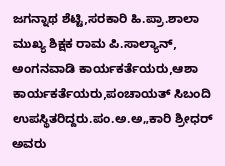ಜಗನ್ನಾಥ ಶೆಟ್ಟಿ,ಸರಕಾರಿ ಹಿ.ಪ್ರಾ.ಶಾಲಾ ಮುಖ್ಯ ಶಿಕ್ಷಕ ರಾಮ ಪಿ.ಸಾಲ್ಯಾನ್, ಅಂಗನವಾಡಿ ಕಾರ್ಯಕರ್ತೆಯರು,ಆಶಾ ಕಾರ್ಯಕರ್ತೆಯರು,ಪಂಚಾಯತ್ ಸಿಬಂದಿ ಉಪಸ್ಥಿತರಿದ್ದರು.ಪಂ.ಅ.ಅ„ಕಾರಿ ಶ್ರೀಧರ್ ಅವರು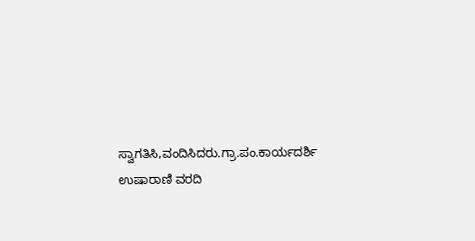ಸ್ವಾಗತಿಸಿ,ವಂದಿಸಿದರು.ಗ್ರಾ.ಪಂ.ಕಾರ್ಯದರ್ಶಿ ಉಷಾರಾಣಿ ವರದಿ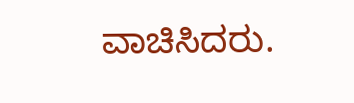ವಾಚಿಸಿದರು.